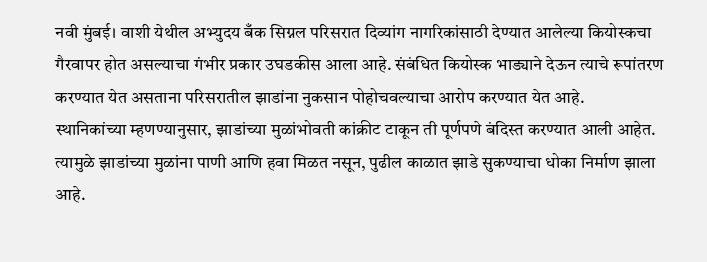नवी मुंबई। वाशी येथील अभ्युदय बँक सिग्नल परिसरात दिव्यांग नागरिकांसाठी देण्यात आलेल्या कियोस्कचा गैरवापर होत असल्याचा गंभीर प्रकार उघडकीस आला आहे. संबंधित कियोस्क भाड्याने देऊन त्याचे रूपांतरण करण्यात येत असताना परिसरातील झाडांना नुकसान पोहोचवल्याचा आरोप करण्यात येत आहे.
स्थानिकांच्या म्हणण्यानुसार, झाडांच्या मुळांभोवती कांक्रीट टाकून ती पूर्णपणे बंदिस्त करण्यात आली आहेत. त्यामुळे झाडांच्या मुळांना पाणी आणि हवा मिळत नसून, पुढील काळात झाडे सुकण्याचा धोका निर्माण झाला आहे.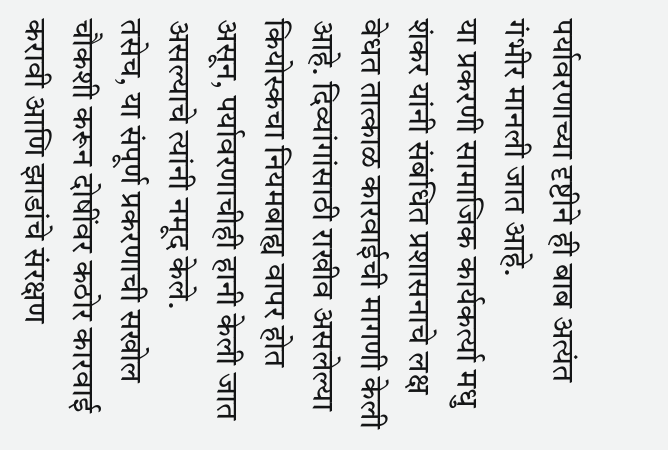पर्यावरणाच्या दृष्टीने ही बाब अत्यंत गंभीर मानली जात आहे.
या प्रकरणी सामाजिक कार्यकर्त्या मधु शंकर यांनी संबंधित प्रशासनाचे लक्ष वेधत तात्काळ कारवाईची मागणी केली आहे. दिव्यांगांसाठी राखीव असलेल्या कियोस्कचा नियमबाह्य वापर होत असून, पर्यावरणाचीही हानी केली जात असल्याचे त्यांनी नमूद केले.
तसेच, या संपूर्ण प्रकरणाची सखोल चौकशी करून दोषींवर कठोर कारवाई करावी आणि झाडांचे संरक्षण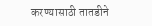करण्यासाठी तातडीने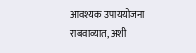आवश्यक उपाययोजना राबवाव्यात, अशी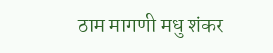ठाम मागणी मधु शंकर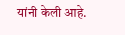यांनी केली आहे.